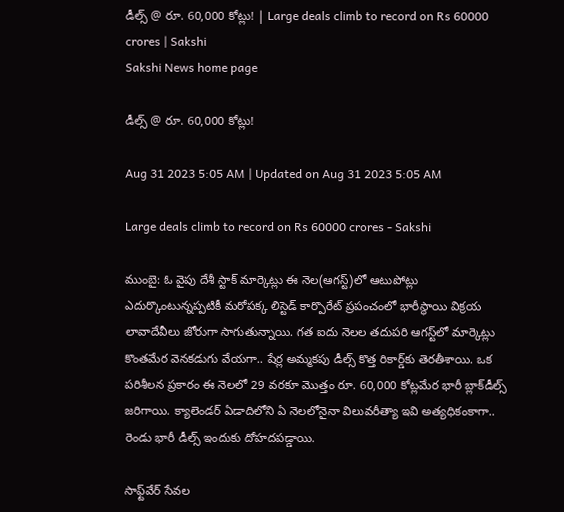డీల్స్‌ @ రూ. 60,000 కోట్లు! | Large deals climb to record on Rs 60000 crores | Sakshi
Sakshi News home page

డీల్స్‌ @ రూ. 60,000 కోట్లు!

Aug 31 2023 5:05 AM | Updated on Aug 31 2023 5:05 AM

Large deals climb to record on Rs 60000 crores - Sakshi

ముంబై: ఓ వైపు దేశీ స్టాక్‌ మార్కెట్లు ఈ నెల(ఆగస్ట్‌)లో ఆటుపోట్లు ఎదుర్కొంటున్నప్పటికీ మరోపక్క లిస్టెడ్‌ కార్పొరేట్‌ ప్రపంచంలో భారీస్థాయి విక్రయ లావాదేవీలు జోరుగా సాగుతున్నాయి. గత ఐదు నెలల తదుపరి ఆగస్ట్‌లో మార్కెట్లు కొంతమేర వెనకడుగు వేయగా.. షేర్ల అమ్మకపు డీల్స్‌ కొత్త రికార్డ్‌కు తెరతీశాయి. ఒక పరిశీలన ప్రకారం ఈ నెలలో 29 వరకూ మొత్తం రూ. 60,000 కోట్లమేర భారీ బ్లాక్‌డీల్స్‌ జరిగాయి. క్యాలెండర్‌ ఏడాదిలోని ఏ నెలలోనైనా విలువరీత్యా ఇవి అత్యధికంకాగా.. రెండు భారీ డీల్స్‌ ఇందుకు దోహదపడ్డాయి.

సాఫ్ట్‌వేర్‌ సేవల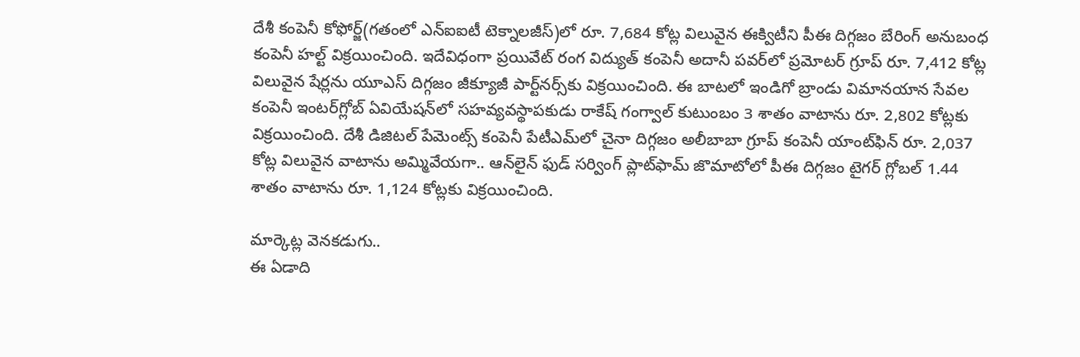దేశీ కంపెనీ కోఫోర్జ్‌(గతంలో ఎన్‌ఐఐటీ టెక్నాలజీస్‌)లో రూ. 7,684 కోట్ల విలువైన ఈక్విటీని పీఈ దిగ్గజం బేరింగ్‌ అనుబంధ కంపెనీ హల్ట్‌ విక్రయించింది. ఇదేవిధంగా ప్రయివేట్‌ రంగ విద్యుత్‌ కంపెనీ అదానీ పవర్‌లో ప్రమోటర్‌ గ్రూప్‌ రూ. 7,412 కోట్ల విలువైన షేర్లను యూఎస్‌ దిగ్గజం జీక్యూజీ పార్ట్‌నర్స్‌కు విక్రయించింది. ఈ బాటలో ఇండిగో బ్రాండు విమానయాన సేవల కంపెనీ ఇంటర్‌గ్లోబ్‌ ఏవియేషన్‌లో సహవ్యవస్థాపకుడు రాకేష్‌ గంగ్వాల్‌ కుటుంబం 3 శాతం వాటాను రూ. 2,802 కోట్లకు విక్రయించింది. దేశీ డిజిటల్‌ పేమెంట్స్‌ కంపెనీ పేటీఎమ్‌లో చైనా దిగ్గజం అలీబాబా గ్రూప్‌ కంపెనీ యాంట్‌ఫిన్‌ రూ. 2,037 కోట్ల విలువైన వాటాను అమ్మివేయగా.. ఆన్‌లైన్‌ ఫుడ్‌ సర్వింగ్‌ ప్లాట్‌ఫామ్‌ జొమాటోలో పీఈ దిగ్గజం టైగర్‌ గ్లోబల్‌ 1.44 శాతం వాటాను రూ. 1,124 కోట్లకు విక్రయించింది.

మార్కెట్ల వెనకడుగు..
ఈ ఏడాది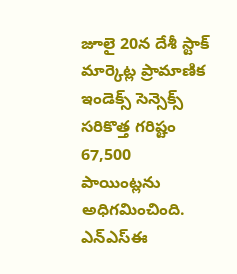జూలై 20న దేశీ స్టాక్‌ మార్కెట్ల ప్రామాణిక ఇండెక్స్‌ సెన్సెక్స్‌ సరికొత్త గరిష్టం 67,500 పాయింట్లను అధిగమించింది. ఎన్‌ఎస్‌ఈ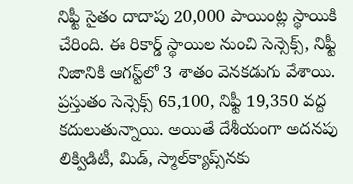నిఫ్టీ సైతం దాదాపు 20,000 పాయింట్ల స్థాయికి చేరింది. ఈ రికార్డ్‌ స్థాయిల నుంచి సెన్సెక్స్, నిఫ్టీ నిజానికి ఆగస్ట్‌లో 3 శాతం వెనకడుగు వేశాయి. ప్రస్తుతం సెన్సెక్స్‌ 65,100, నిఫ్టీ 19,350 వద్ద కదులుతున్నాయి. అయితే దేశీయంగా అదనపు లిక్విడిటీ, మిడ్, స్మాల్‌క్యాప్స్‌నకు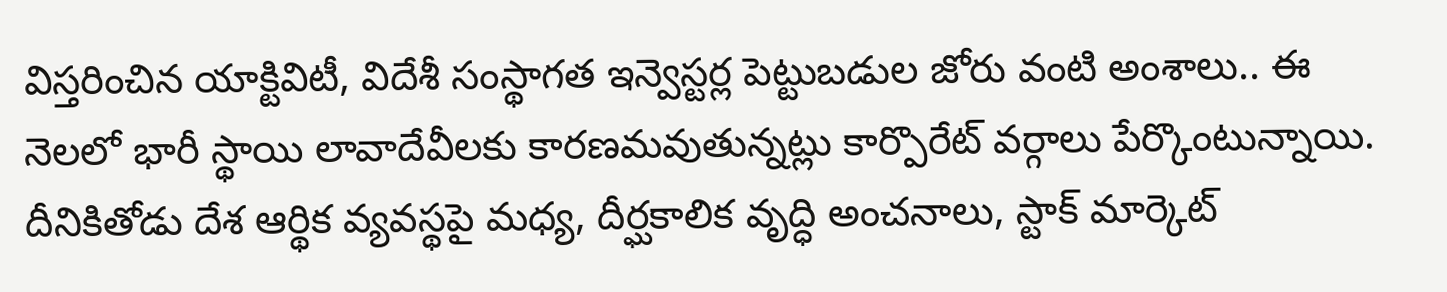విస్తరించిన యాక్టివిటీ, విదేశీ సంస్థాగత ఇన్వెస్టర్ల పెట్టుబడుల జోరు వంటి అంశాలు.. ఈ నెలలో భారీ స్థాయి లావాదేవీలకు కారణమవుతున్నట్లు కార్పొరేట్‌ వర్గాలు పేర్కొంటున్నాయి. దీనికితోడు దేశ ఆర్థిక వ్యవస్థపై మధ్య, దీర్ఘకాలిక వృద్ధి అంచనాలు, స్టాక్‌ మార్కెట్‌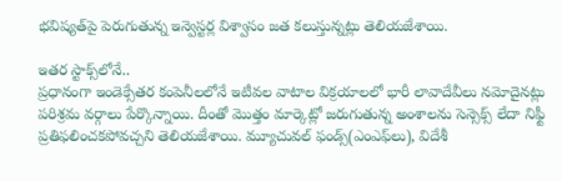భవిష్యత్‌పై పెరుగుతున్న ఇన్వెస్టర్ల విశ్వాసం జత కలుస్తున్నట్లు తెలియజేశాయి.

ఇతర స్టాక్స్‌లోనే..
ప్రధానంగా ఇండెక్సేతర కంపెనీలలోనే ఇటీవల వాటాల విక్రయాలలో భారీ లావాదేవీలు నమోదైనట్లు పరిశ్రమ వర్గాలు పేర్కొన్నాయి. దీంతో మొత్తం మార్కెట్లో జరుగుతున్న అంశాలను సెన్సెక్స్‌ లేదా నిఫ్టీ ప్రతిఫలించకపోవచ్చని తెలియజేశాయి. మ్యూచువల్‌ ఫండ్స్‌(ఎంఎఫ్‌లు), విదేశీ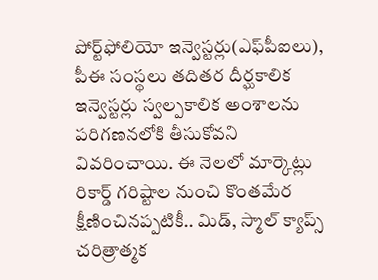పోర్ట్‌ఫోలియో ఇన్వెస్టర్లు(ఎఫ్‌పీఐలు), పీఈ సంస్థలు తదితర దీర్ఘకాలిక ఇన్వెస్టర్లు స్వల్పకాలిక అంశాలను పరిగణనలోకి తీసుకోవని వివరించాయి. ఈ నెలలో మార్కెట్లు రికార్డ్‌ గరిష్టాల నుంచి కొంతమేర క్షీణించినప్పటికీ.. మిడ్, స్మాల్‌ క్యాప్స్‌ చరిత్రాత్మక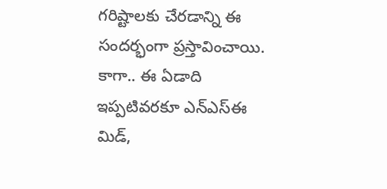గరిష్టాలకు చేరడాన్ని ఈ సందర్భంగా ప్రస్తావించాయి. కాగా.. ఈ ఏడాది ఇప్పటివరకూ ఎన్‌ఎస్‌ఈ మిడ్,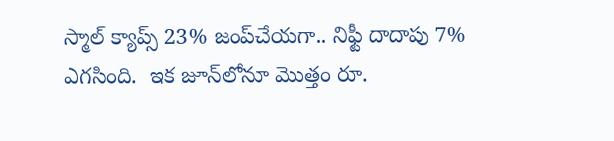స్మాల్‌ క్యాప్స్‌ 23% జంప్‌చేయగా.. నిఫ్టీ దాదాపు 7% ఎగసింది.  ఇక జూన్‌లోనూ మొత్తం రూ.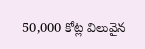50,000 కోట్ల విలువైన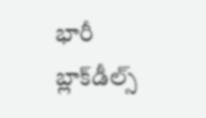భారీ బ్లాక్‌డీల్స్‌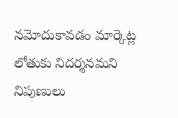నమోదుకావడం మార్కెట్ల లోతుకు నిదర్శనమని నిపుణులు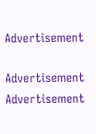Advertisement

Advertisement
Advertisement